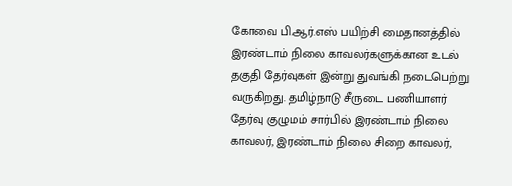கோவை பி.ஆர்.எஸ் பயிற்சி மைதானத்தில் இரண்டாம் நிலை காவலர்களுக்கான உடல் தகுதி தேர்வுகள் இன்று துவங்கி நடைபெற்று வருகிறது. தமிழ்நாடு சீருடை பணியாளர் தேர்வு குழுமம் சார்பில் இரண்டாம் நிலை காவலர், இரண்டாம் நிலை சிறை காவலர்,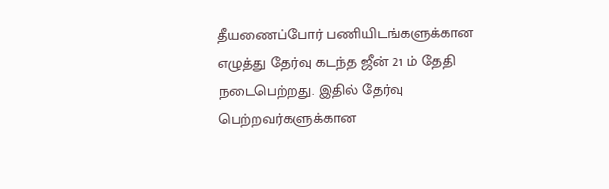தீயணைப்போர் பணியிடங்களுக்கான எழுத்து தேர்வு கடந்த ஜீன் 21 ம் தேதி நடைபெற்றது. இதில் தேர்வு பெற்றவர்களுக்கான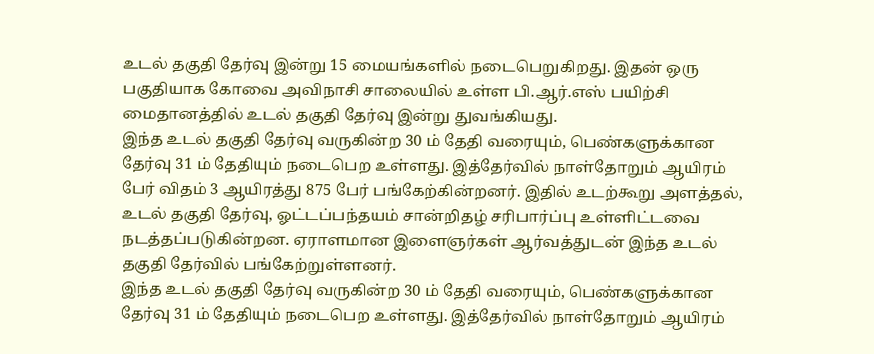உடல் தகுதி தேர்வு இன்று 15 மையங்களில் நடைபெறுகிறது. இதன் ஒரு பகுதியாக கோவை அவிநாசி சாலையில் உள்ள பி.ஆர்.எஸ் பயிற்சி மைதானத்தில் உடல் தகுதி தேர்வு இன்று துவங்கியது.
இந்த உடல் தகுதி தேர்வு வருகின்ற 30 ம் தேதி வரையும், பெண்களுக்கான தேர்வு 31 ம் தேதியும் நடைபெற உள்ளது. இத்தேர்வில் நாள்தோறும் ஆயிரம் பேர் விதம் 3 ஆயிரத்து 875 பேர் பங்கேற்கின்றனர். இதில் உடற்கூறு அளத்தல், உடல் தகுதி தேர்வு, ஓட்டப்பந்தயம் சான்றிதழ் சரிபார்ப்பு உள்ளிட்டவை நடத்தப்படுகின்றன. ஏராளமான இளைஞர்கள் ஆர்வத்துடன் இந்த உடல் தகுதி தேர்வில் பங்கேற்றுள்ளனர்.
இந்த உடல் தகுதி தேர்வு வருகின்ற 30 ம் தேதி வரையும், பெண்களுக்கான தேர்வு 31 ம் தேதியும் நடைபெற உள்ளது. இத்தேர்வில் நாள்தோறும் ஆயிரம்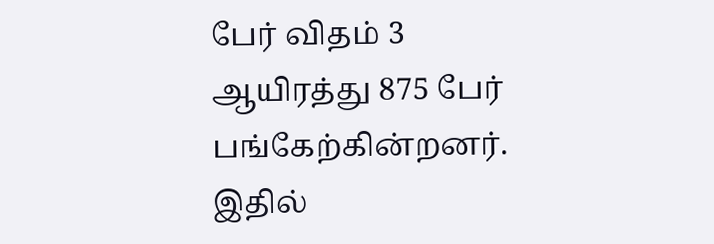பேர் விதம் 3 ஆயிரத்து 875 பேர் பங்கேற்கின்றனர். இதில்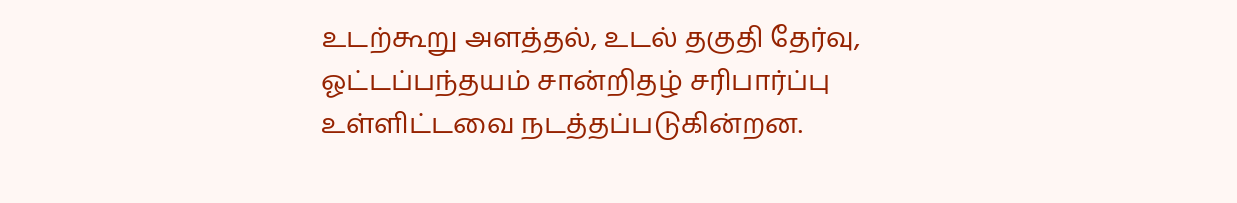உடற்கூறு அளத்தல், உடல் தகுதி தேர்வு, ஓட்டப்பந்தயம் சான்றிதழ் சரிபார்ப்பு உள்ளிட்டவை நடத்தப்படுகின்றன.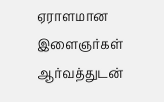ஏராளமான இளைஞர்கள் ஆர்வத்துடன்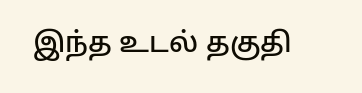இந்த உடல் தகுதி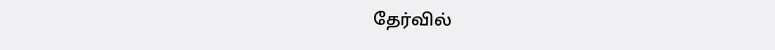தேர்வில்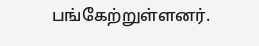பங்கேற்றுள்ளனர்.